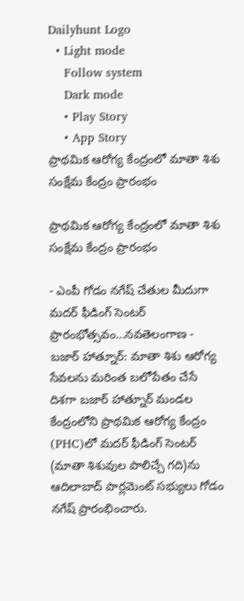Dailyhunt Logo
  • Light mode
    Follow system
    Dark mode
    • Play Story
    • App Story
ప్రాథమిక ఆరోగ్య కేంద్రంలో మాతా శిశు సంక్షేమ కేంద్రం ప్రారంభం

ప్రాథమిక ఆరోగ్య కేంద్రంలో మాతా శిశు సంక్షేమ కేంద్రం ప్రారంభం

- ఎంపీ గోడం నగేష్ చేతుల మీదుగా మదర్ ఫీడింగ్ సెంటర్ ప్రారంభోత్సవం…నవతెలంగాణ - బజార్ హాత్నూర్: మాతా శిశు ఆరోగ్య సేవలను మరింత బలోపేతం చేసే దిశగా బజార్ హాత్నూర్ మండల కేంద్రంలోని ప్రాథమిక ఆరోగ్య కేంద్రం (PHC)లో మదర్ ఫీడింగ్ సెంటర్ (మాతా శిశువుల పాలిచ్చే గది)ను ఆదిలాబాద్ పార్లమెంట్ సభ్యులు గోడం నగేష్ ప్రారంభించారు.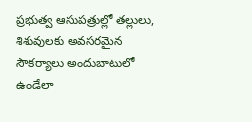ప్రభుత్వ ఆసుపత్రుల్లో తల్లులు, శిశువులకు అవసరమైన సౌకర్యాలు అందుబాటులో ఉండేలా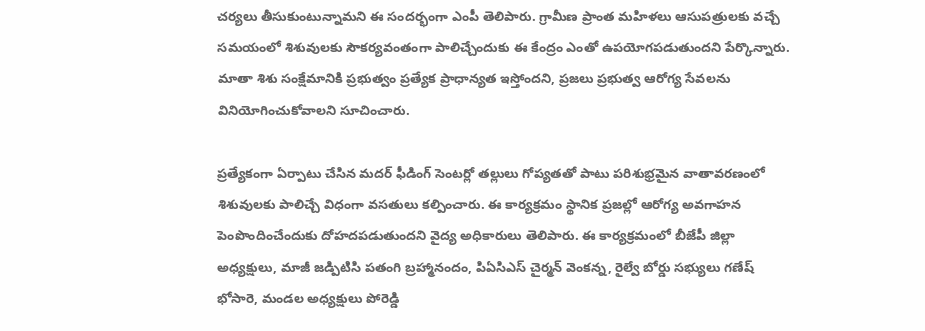చర్యలు తీసుకుంటున్నామని ఈ సందర్భంగా ఎంపీ తెలిపారు. గ్రామీణ ప్రాంత మహిళలు ఆసుపత్రులకు వచ్చే సమయంలో శిశువులకు సౌకర్యవంతంగా పాలిచ్చేందుకు ఈ కేంద్రం ఎంతో ఉపయోగపడుతుందని పేర్కొన్నారు. మాతా శిశు సంక్షేమానికి ప్రభుత్వం ప్రత్యేక ప్రాధాన్యత ఇస్తోందని, ప్రజలు ప్రభుత్వ ఆరోగ్య సేవలను వినియోగించుకోవాలని సూచించారు.

ప్రత్యేకంగా ఏర్పాటు చేసిన మదర్ ఫీడింగ్ సెంటర్లో తల్లులు గోప్యతతో పాటు పరిశుభ్రమైన వాతావరణంలో శిశువులకు పాలిచ్చే విధంగా వసతులు కల్పించారు. ఈ కార్యక్రమం స్థానిక ప్రజల్లో ఆరోగ్య అవగాహన పెంపొందించేందుకు దోహదపడుతుందని వైద్య అధికారులు తెలిపారు. ఈ కార్యక్రమంలో బీజేపీ జిల్లా అధ్యక్షులు, మాజీ జడ్పిటిసి పతంగి బ్రహ్మానందం, పిఏసిఎస్ చైర్మన్ వెంకన్న, రైల్వే బోర్డు సభ్యులు గణేష్ భోసారె, మండల అధ్యక్షులు పోరెడ్డి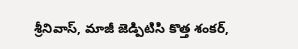శ్రీనివాస్, మాజీ జెడ్పిటిసి కొత్త శంకర్,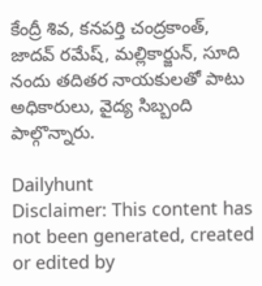కేంద్రీ శివ, కనపర్తి చంద్రకాంత్, జాదవ్ రమేష్, మల్లికార్జున్, సూది నందు తదితర నాయకులతో పాటు అధికారులు, వైద్య సిబ్బంది పాల్గొన్నారు.

Dailyhunt
Disclaimer: This content has not been generated, created or edited by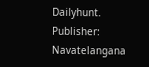Dailyhunt. Publisher: Navatelangana